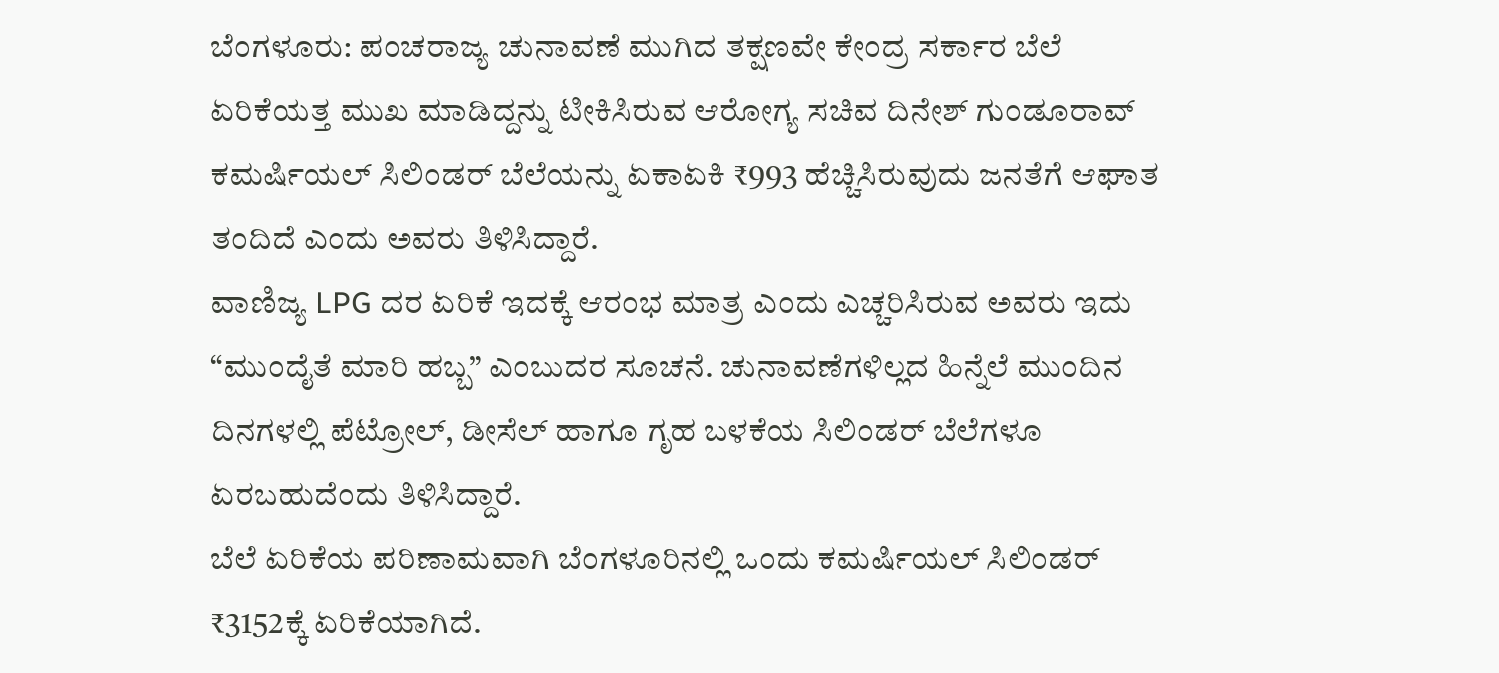ಬೆಂಗಳೂರು: ಪಂಚರಾಜ್ಯ ಚುನಾವಣೆ ಮುಗಿದ ತಕ್ಷಣವೇ ಕೇಂದ್ರ ಸರ್ಕಾರ ಬೆಲೆ ಏರಿಕೆಯತ್ತ ಮುಖ ಮಾಡಿದ್ದನ್ನು ಟೀಕಿಸಿರುವ ಆರೋಗ್ಯ ಸಚಿವ ದಿನೇಶ್ ಗುಂಡೂರಾವ್ ಕಮರ್ಷಿಯಲ್ ಸಿಲಿಂಡರ್ ಬೆಲೆಯನ್ನು ಏಕಾಏಕಿ ₹993 ಹೆಚ್ಚಿಸಿರುವುದು ಜನತೆಗೆ ಆಘಾತ ತಂದಿದೆ ಎಂದು ಅವರು ತಿಳಿಸಿದ್ದಾರೆ.
ವಾಣಿಜ್ಯ LPG ದರ ಏರಿಕೆ ಇದಕ್ಕೆ ಆರಂಭ ಮಾತ್ರ ಎಂದು ಎಚ್ಚರಿಸಿರುವ ಅವರು ಇದು “ಮುಂದೈತೆ ಮಾರಿ ಹಬ್ಬ” ಎಂಬುದರ ಸೂಚನೆ. ಚುನಾವಣೆಗಳಿಲ್ಲದ ಹಿನ್ನೆಲೆ ಮುಂದಿನ ದಿನಗಳಲ್ಲಿ ಪೆಟ್ರೋಲ್, ಡೀಸೆಲ್ ಹಾಗೂ ಗೃಹ ಬಳಕೆಯ ಸಿಲಿಂಡರ್ ಬೆಲೆಗಳೂ ಏರಬಹುದೆಂದು ತಿಳಿಸಿದ್ದಾರೆ.
ಬೆಲೆ ಏರಿಕೆಯ ಪರಿಣಾಮವಾಗಿ ಬೆಂಗಳೂರಿನಲ್ಲಿ ಒಂದು ಕಮರ್ಷಿಯಲ್ ಸಿಲಿಂಡರ್ ₹3152ಕ್ಕೆ ಏರಿಕೆಯಾಗಿದೆ.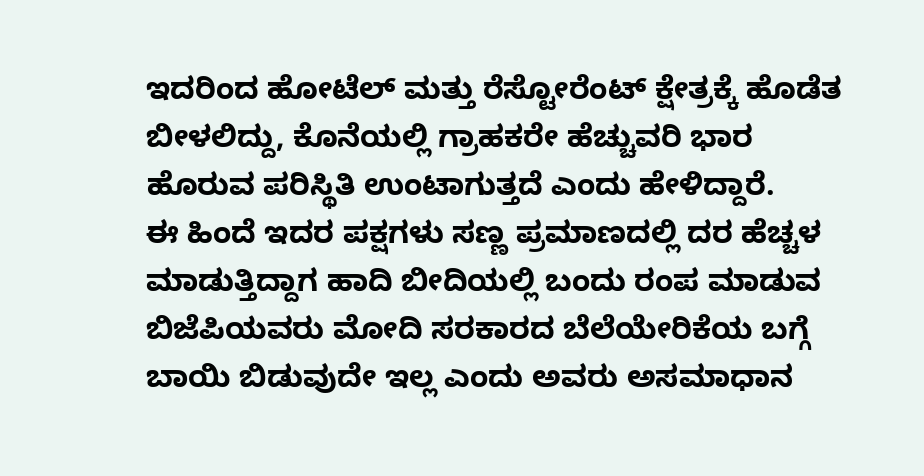ಇದರಿಂದ ಹೋಟೆಲ್ ಮತ್ತು ರೆಸ್ಟೋರೆಂಟ್ ಕ್ಷೇತ್ರಕ್ಕೆ ಹೊಡೆತ ಬೀಳಲಿದ್ದು, ಕೊನೆಯಲ್ಲಿ ಗ್ರಾಹಕರೇ ಹೆಚ್ಚುವರಿ ಭಾರ ಹೊರುವ ಪರಿಸ್ಥಿತಿ ಉಂಟಾಗುತ್ತದೆ ಎಂದು ಹೇಳಿದ್ದಾರೆ.
ಈ ಹಿಂದೆ ಇದರ ಪಕ್ಷಗಳು ಸಣ್ಣ ಪ್ರಮಾಣದಲ್ಲಿ ದರ ಹೆಚ್ಚಳ ಮಾಡುತ್ತಿದ್ದಾಗ ಹಾದಿ ಬೀದಿಯಲ್ಲಿ ಬಂದು ರಂಪ ಮಾಡುವ ಬಿಜೆಪಿಯವರು ಮೋದಿ ಸರಕಾರದ ಬೆಲೆಯೇರಿಕೆಯ ಬಗ್ಗೆ ಬಾಯಿ ಬಿಡುವುದೇ ಇಲ್ಲ ಎಂದು ಅವರು ಅಸಮಾಧಾನ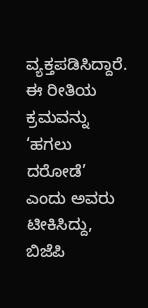ವ್ಯಕ್ತಪಡಿಸಿದ್ದಾರೆ. ಈ ರೀತಿಯ ಕ್ರಮವನ್ನು ‘ಹಗಲು ದರೋಡೆ’ ಎಂದು ಅವರು ಟೀಕಿಸಿದ್ದು, ಬಿಜೆಪಿ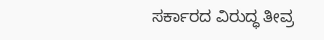ಸರ್ಕಾರದ ವಿರುದ್ಧ ತೀವ್ರ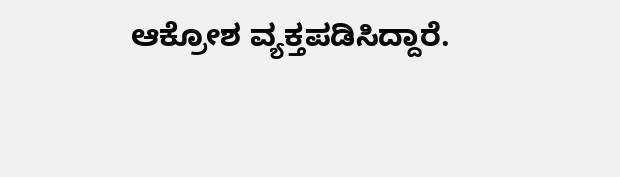ಆಕ್ರೋಶ ವ್ಯಕ್ತಪಡಿಸಿದ್ದಾರೆ.